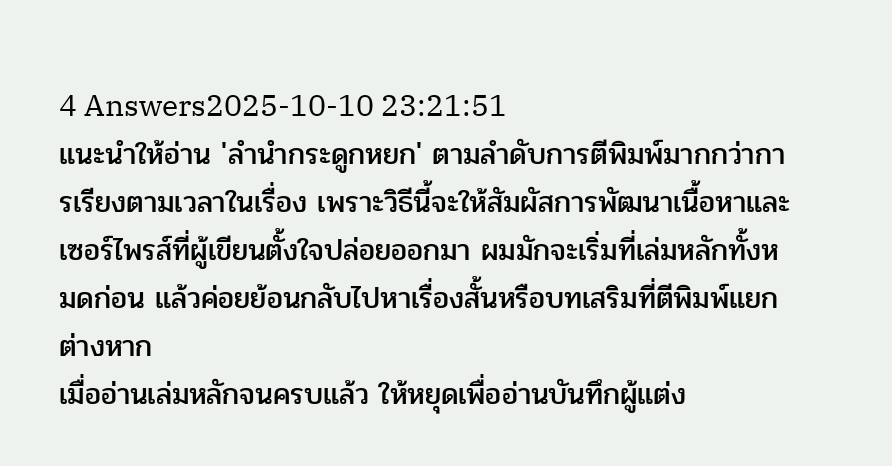4 Answers2025-10-10 23:21:51
แนะนำให้อ่าน 'ลำนำกระดูกหยก' ตามลำดับการตีพิมพ์มากกว่าการเรียงตามเวลาในเรื่อง เพราะวิธีนี้จะให้สัมผัสการพัฒนาเนื้อหาและเซอร์ไพรส์ที่ผู้เขียนตั้งใจปล่อยออกมา ผมมักจะเริ่มที่เล่มหลักทั้งหมดก่อน แล้วค่อยย้อนกลับไปหาเรื่องสั้นหรือบทเสริมที่ตีพิมพ์แยกต่างหาก
เมื่ออ่านเล่มหลักจนครบแล้ว ให้หยุดเพื่ออ่านบันทึกผู้แต่ง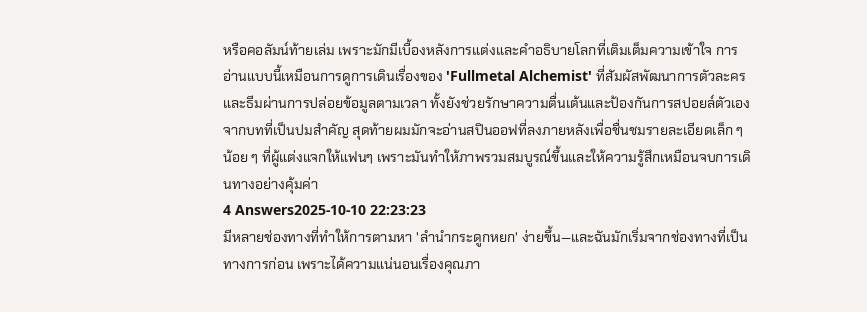หรือคอลัมน์ท้ายเล่ม เพราะมักมีเบื้องหลังการแต่งและคำอธิบายโลกที่เติมเต็มความเข้าใจ การอ่านแบบนี้เหมือนการดูการเดินเรื่องของ 'Fullmetal Alchemist' ที่สัมผัสพัฒนาการตัวละครและธีมผ่านการปล่อยข้อมูลตามเวลา ทั้งยังช่วยรักษาความตื่นเต้นและป้องกันการสปอยล์ตัวเองจากบทที่เป็นปมสำคัญ สุดท้ายผมมักจะอ่านสปินออฟที่ลงภายหลังเพื่อชื่นชมรายละเอียดเล็ก ๆ น้อย ๆ ที่ผู้แต่งแจกให้แฟนๆ เพราะมันทำให้ภาพรวมสมบูรณ์ขึ้นและให้ความรู้สึกเหมือนจบการเดินทางอย่างคุ้มค่า
4 Answers2025-10-10 22:23:23
มีหลายช่องทางที่ทำให้การตามหา 'ลำนำกระดูกหยก' ง่ายขึ้น—และฉันมักเริ่มจากช่องทางที่เป็นทางการก่อน เพราะได้ความแน่นอนเรื่องคุณภา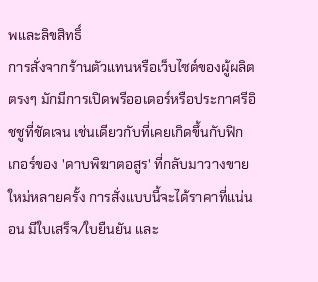พและลิขสิทธิ์
การสั่งจากร้านตัวแทนหรือเว็บไซต์ของผู้ผลิตตรงๆ มักมีการเปิดพรีออเดอร์หรือประกาศรีอิชชูที่ชัดเจน เช่นเดียวกับที่เคยเกิดขึ้นกับฟิกเกอร์ของ 'ดาบพิฆาตอสูร' ที่กลับมาวางขายใหม่หลายครั้ง การสั่งแบบนี้จะได้ราคาที่แน่นอน มีใบเสร็จ/ใบยืนยัน และ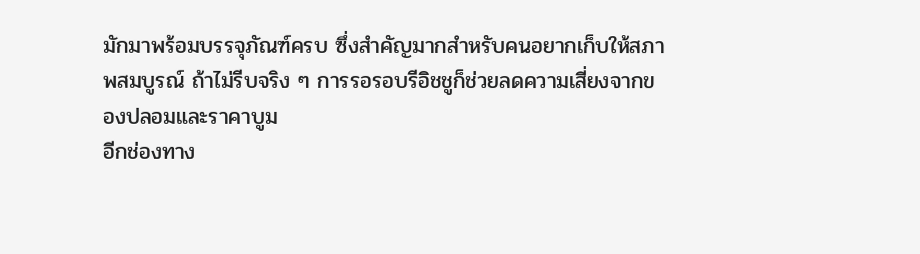มักมาพร้อมบรรจุภัณฑ์ครบ ซึ่งสำคัญมากสำหรับคนอยากเก็บให้สภาพสมบูรณ์ ถ้าไม่รีบจริง ๆ การรอรอบรีอิชชูก็ช่วยลดความเสี่ยงจากของปลอมและราคาบูม
อีกช่องทาง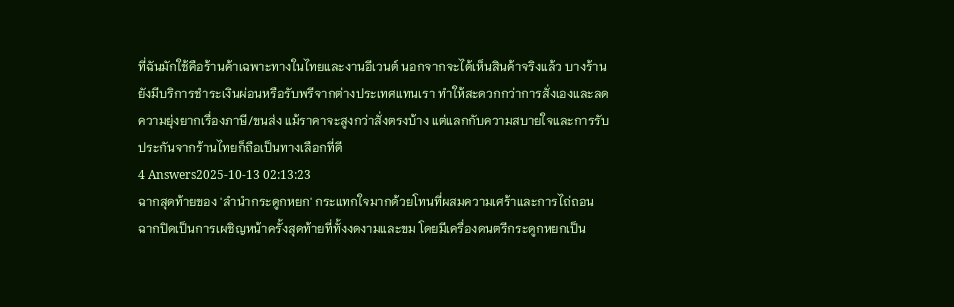ที่ฉันมักใช้คือร้านค้าเฉพาะทางในไทยและงานอีเวนต์ นอกจากจะได้เห็นสินค้าจริงแล้ว บางร้านยังมีบริการชำระเงินผ่อนหรือรับพรีจากต่างประเทศแทนเรา ทำให้สะดวกกว่าการสั่งเองและลดความยุ่งยากเรื่องภาษี/ขนส่ง แม้ราคาจะสูงกว่าสั่งตรงบ้าง แต่แลกกับความสบายใจและการรับประกันจากร้านไทยก็ถือเป็นทางเลือกที่ดี
4 Answers2025-10-13 02:13:23
ฉากสุดท้ายของ 'ลำนำกระดูกหยก' กระแทกใจมากด้วยโทนที่ผสมความเศร้าและการไถ่ถอน
ฉากปิดเป็นการเผชิญหน้าครั้งสุดท้ายที่ทั้งงดงามและขม โดยมีเครื่องดนตรีกระดูกหยกเป็น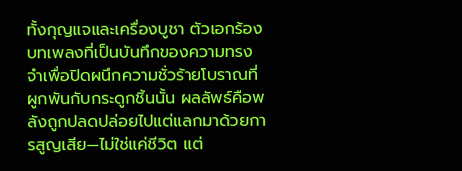ทั้งกุญแจและเครื่องบูชา ตัวเอกร้องบทเพลงที่เป็นบันทึกของความทรงจำเพื่อปิดผนึกความชั่วร้ายโบราณที่ผูกพันกับกระดูกชิ้นนั้น ผลลัพธ์คือพลังถูกปลดปล่อยไปแต่แลกมาด้วยการสูญเสีย—ไม่ใช่แค่ชีวิต แต่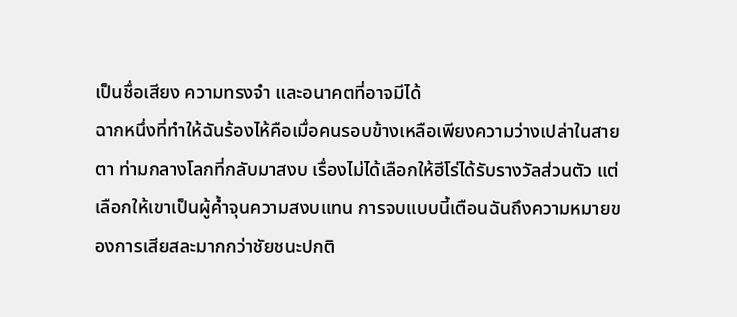เป็นชื่อเสียง ความทรงจำ และอนาคตที่อาจมีได้
ฉากหนึ่งที่ทำให้ฉันร้องไห้คือเมื่อคนรอบข้างเหลือเพียงความว่างเปล่าในสายตา ท่ามกลางโลกที่กลับมาสงบ เรื่องไม่ได้เลือกให้ฮีโร่ได้รับรางวัลส่วนตัว แต่เลือกให้เขาเป็นผู้ค้ำจุนความสงบแทน การจบแบบนี้เตือนฉันถึงความหมายของการเสียสละมากกว่าชัยชนะปกติ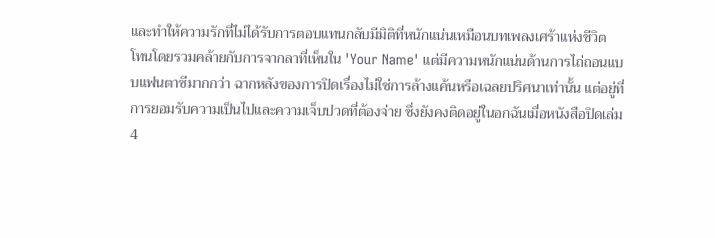และทำให้ความรักที่ไม่ได้รับการตอบแทนกลับมีมิติที่หนักแน่นเหมือนบทเพลงเศร้าแห่งชีวิต
โทนโดยรวมคล้ายกับการจากลาที่เห็นใน 'Your Name' แต่มีความหนักแน่นด้านการไถ่ถอนแบบแฟนตาซีมากกว่า ฉากหลังของการปิดเรื่องไม่ใช่การล้างแค้นหรือเฉลยปริศนาเท่านั้น แต่อยู่ที่การยอมรับความเป็นไปและความเจ็บปวดที่ต้องจ่าย ซึ่งยังคงติดอยู่ในอกฉันเมื่อหนังสือปิดเล่ม
4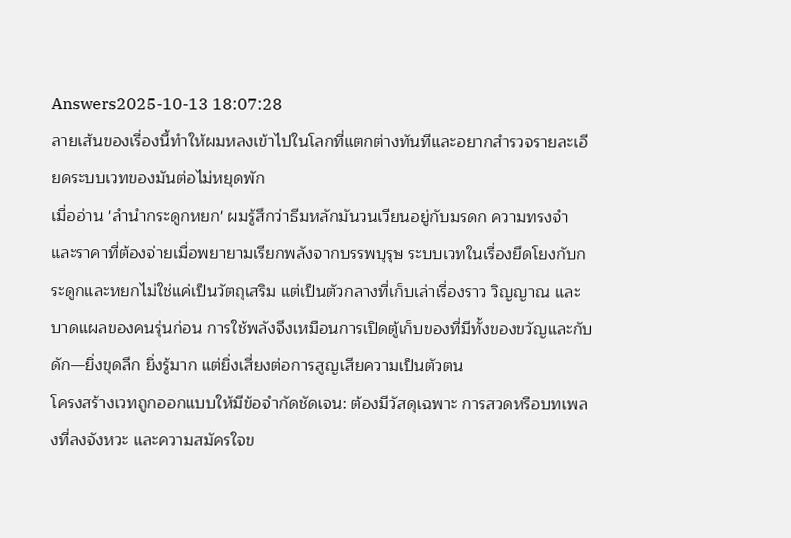Answers2025-10-13 18:07:28
ลายเส้นของเรื่องนี้ทำให้ผมหลงเข้าไปในโลกที่แตกต่างทันทีและอยากสำรวจรายละเอียดระบบเวทของมันต่อไม่หยุดพัก
เมื่ออ่าน 'ลำนำกระดูกหยก' ผมรู้สึกว่าธีมหลักมันวนเวียนอยู่กับมรดก ความทรงจำ และราคาที่ต้องจ่ายเมื่อพยายามเรียกพลังจากบรรพบุรุษ ระบบเวทในเรื่องยึดโยงกับกระดูกและหยกไม่ใช่แค่เป็นวัตถุเสริม แต่เป็นตัวกลางที่เก็บเล่าเรื่องราว วิญญาณ และบาดแผลของคนรุ่นก่อน การใช้พลังจึงเหมือนการเปิดตู้เก็บของที่มีทั้งของขวัญและกับดัก—ยิ่งขุดลึก ยิ่งรู้มาก แต่ยิ่งเสี่ยงต่อการสูญเสียความเป็นตัวตน
โครงสร้างเวทถูกออกแบบให้มีข้อจำกัดชัดเจน: ต้องมีวัสดุเฉพาะ การสวดหรือบทเพลงที่ลงจังหวะ และความสมัครใจข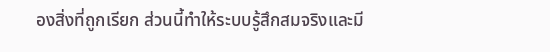องสิ่งที่ถูกเรียก ส่วนนี้ทำให้ระบบรู้สึกสมจริงและมี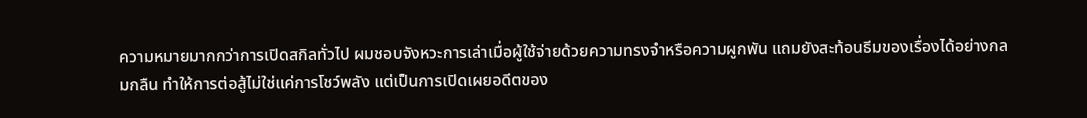ความหมายมากกว่าการเปิดสกิลทั่วไป ผมชอบจังหวะการเล่าเมื่อผู้ใช้จ่ายด้วยความทรงจำหรือความผูกพัน แถมยังสะท้อนธีมของเรื่องได้อย่างกลมกลืน ทำให้การต่อสู้ไม่ใช่แค่การโชว์พลัง แต่เป็นการเปิดเผยอดีตของ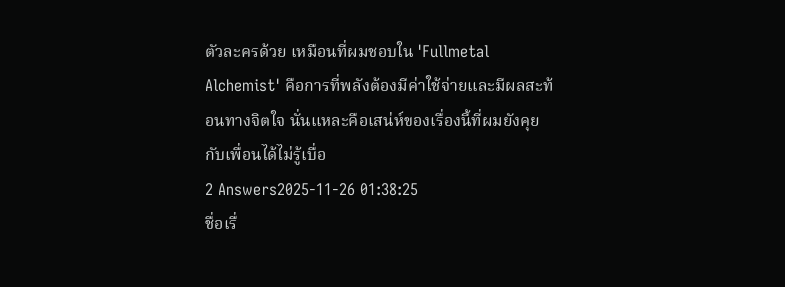ตัวละครด้วย เหมือนที่ผมชอบใน 'Fullmetal Alchemist' คือการที่พลังต้องมีค่าใช้จ่ายและมีผลสะท้อนทางจิตใจ นั่นแหละคือเสน่ห์ของเรื่องนี้ที่ผมยังคุยกับเพื่อนได้ไม่รู้เบื่อ
2 Answers2025-11-26 01:38:25
ชื่อเรื่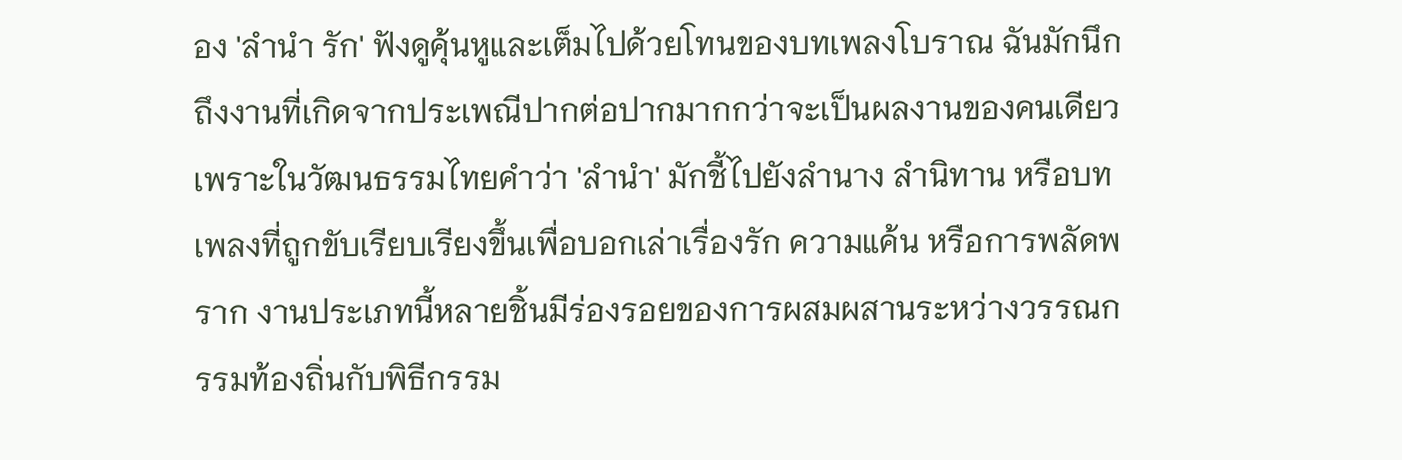อง 'ลำนำ รัก' ฟังดูคุ้นหูและเต็มไปด้วยโทนของบทเพลงโบราณ ฉันมักนึกถึงงานที่เกิดจากประเพณีปากต่อปากมากกว่าจะเป็นผลงานของคนเดียว เพราะในวัฒนธรรมไทยคำว่า 'ลำนำ' มักชี้ไปยังลำนาง ลำนิทาน หรือบทเพลงที่ถูกขับเรียบเรียงขึ้นเพื่อบอกเล่าเรื่องรัก ความแค้น หรือการพลัดพราก งานประเภทนี้หลายชิ้นมีร่องรอยของการผสมผสานระหว่างวรรณกรรมท้องถิ่นกับพิธีกรรม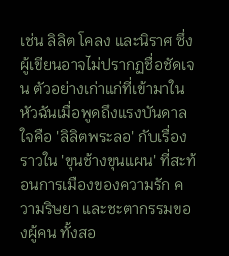เช่น ลิลิต โคลง และนิราศ ซึ่งผู้เขียนอาจไม่ปรากฏชื่อชัดเจน ตัวอย่างเก่าแก่ที่เข้ามาในหัวฉันเมื่อพูดถึงแรงบันดาลใจคือ 'ลิลิตพระลอ' กับเรื่องราวใน 'ขุนช้างขุนแผน' ที่สะท้อนการเมืองของความรัก ความริษยา และชะตากรรมของผู้คน ทั้งสอ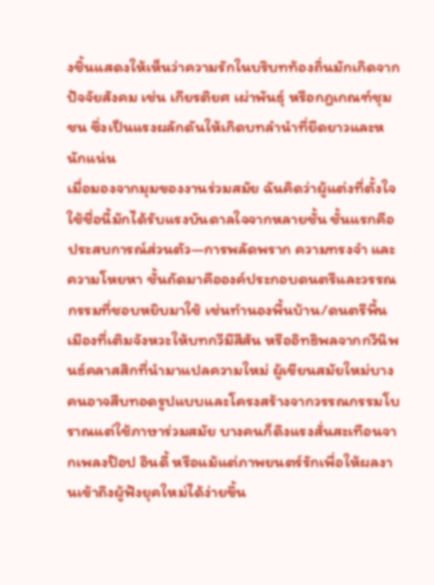งชิ้นแสดงให้เห็นว่าความรักในบริบทท้องถิ่นมักเกิดจากปัจจัยสังคม เช่น เกียรติยศ เผ่าพันธุ์ หรือกฎเกณฑ์ชุมชน ซึ่งเป็นแรงผลักดันให้เกิดบทลำนำที่ยืดยาวและหนักแน่น
เมื่อมองจากมุมของงานร่วมสมัย ฉันคิดว่าผู้แต่งที่ตั้งใจใช้ชื่อนี้มักได้รับแรงบันดาลใจจากหลายชั้น ชั้นแรกคือประสบการณ์ส่วนตัว—การพลัดพราก ความทรงจำ และความโหยหา ชั้นถัดมาคือองค์ประกอบดนตรีและวรรณกรรมที่ชอบหยิบมาใช้ เช่นทำนองพื้นบ้าน/ดนตรีพื้นเมืองที่เติมจังหวะให้บทกวีมีสีสัน หรืออิทธิพลจากกวีนิพนธ์คลาสสิกที่นำมาแปลความใหม่ ผู้เขียนสมัยใหม่บางคนอาจสืบทอดรูปแบบและโครงสร้างจากวรรณกรรมโบราณแต่ใช้ภาษาร่วมสมัย บางคนก็ดึงแรงสั่นสะเทือนจากเพลงป๊อป อินดี้ หรือแม้แต่ภาพยนตร์รักเพื่อให้ผลงานเข้าถึงผู้ฟังยุคใหม่ได้ง่ายขึ้น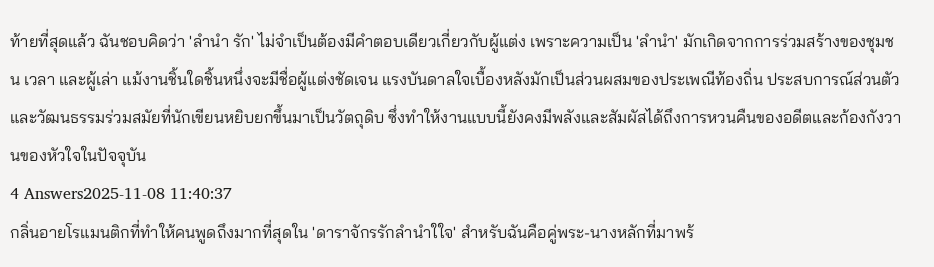ท้ายที่สุดแล้ว ฉันชอบคิดว่า 'ลำนำ รัก' ไม่จำเป็นต้องมีคำตอบเดียวเกี่ยวกับผู้แต่ง เพราะความเป็น 'ลำนำ' มักเกิดจากการร่วมสร้างของชุมชน เวลา และผู้เล่า แม้งานชิ้นใดชิ้นหนึ่งจะมีชื่อผู้แต่งชัดเจน แรงบันดาลใจเบื้องหลังมักเป็นส่วนผสมของประเพณีท้องถิ่น ประสบการณ์ส่วนตัว และวัฒนธรรมร่วมสมัยที่นักเขียนหยิบยกขึ้นมาเป็นวัตถุดิบ ซึ่งทำให้งานแบบนี้ยังคงมีพลังและสัมผัสได้ถึงการหวนคืนของอดีตและก้องกังวานของหัวใจในปัจจุบัน
4 Answers2025-11-08 11:40:37
กลิ่นอายโรแมนติกที่ทำให้คนพูดถึงมากที่สุดใน 'ดาราจักรรักลำนำใใจ' สำหรับฉันคือคู่พระ-นางหลักที่มาพร้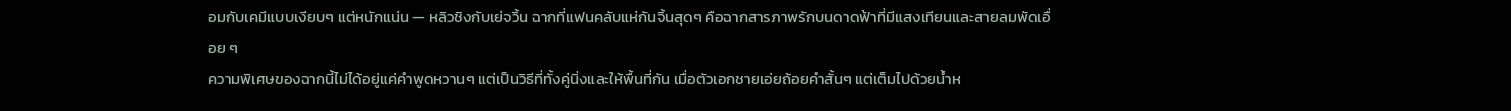อมกับเคมีแบบเงียบๆ แต่หนักแน่น — หลิวชิงกับเย่จวิ้น ฉากที่แฟนคลับแห่กันจิ้นสุดๆ คือฉากสารภาพรักบนดาดฟ้าที่มีแสงเทียนและสายลมพัดเอื่อย ๆ
ความพิเศษของฉากนี้ไม่ได้อยู่แค่คำพูดหวานๆ แต่เป็นวิธีที่ทั้งคู่นิ่งและให้พื้นที่กัน เมื่อตัวเอกชายเอ่ยถ้อยคำสั้นๆ แต่เต็มไปด้วยน้ำห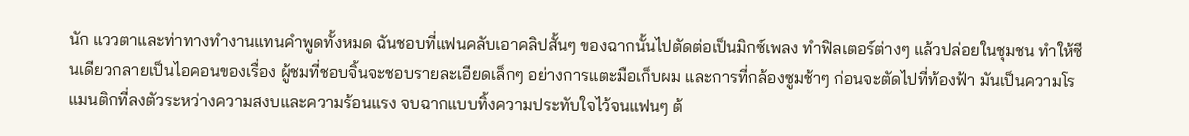นัก แววตาและท่าทางทำงานแทนคำพูดทั้งหมด ฉันชอบที่แฟนคลับเอาคลิปสั้นๆ ของฉากนั้นไปตัดต่อเป็นมิกซ์เพลง ทำฟิลเตอร์ต่างๆ แล้วปล่อยในชุมชน ทำให้ซีนเดียวกลายเป็นไอคอนของเรื่อง ผู้ชมที่ชอบจิ้นจะชอบรายละเอียดเล็กๆ อย่างการแตะมือเก็บผม และการที่กล้องซูมช้าๆ ก่อนจะตัดไปที่ท้องฟ้า มันเป็นความโรแมนติกที่ลงตัวระหว่างความสงบและความร้อนแรง จบฉากแบบทิ้งความประทับใจไว้จนแฟนๆ ต้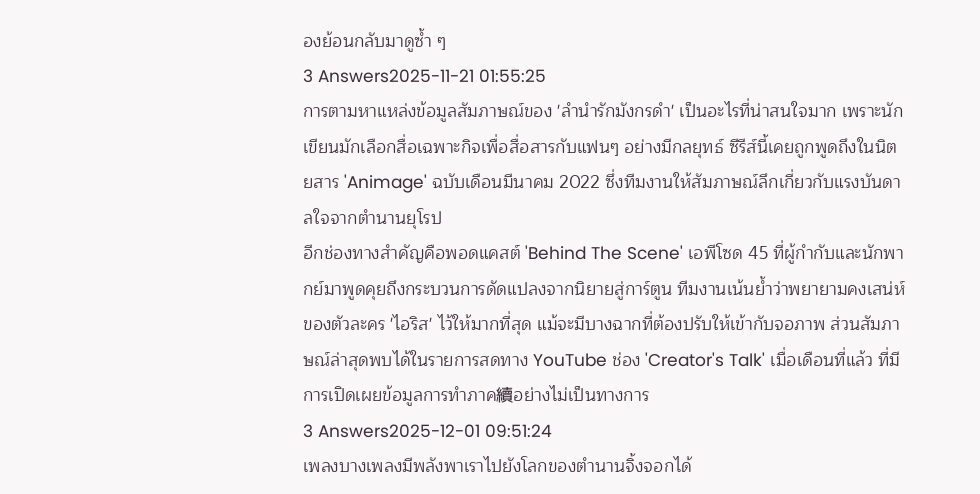องย้อนกลับมาดูซ้ำ ๆ
3 Answers2025-11-21 01:55:25
การตามหาแหล่งข้อมูลสัมภาษณ์ของ 'ลำนำรักมังกรดำ' เป็นอะไรที่น่าสนใจมาก เพราะนักเขียนมักเลือกสื่อเฉพาะกิจเพื่อสื่อสารกับแฟนๆ อย่างมีกลยุทธ์ ซีรีส์นี้เคยถูกพูดถึงในนิตยสาร 'Animage' ฉบับเดือนมีนาคม 2022 ซึ่งทีมงานให้สัมภาษณ์ลึกเกี่ยวกับแรงบันดาลใจจากตำนานยุโรป
อีกช่องทางสำคัญคือพอดแคสต์ 'Behind The Scene' เอพีโซด 45 ที่ผู้กำกับและนักพากย์มาพูดคุยถึงกระบวนการดัดแปลงจากนิยายสู่การ์ตูน ทีมงานเน้นย้ำว่าพยายามคงเสน่ห์ของตัวละคร 'ไอริส' ไว้ให้มากที่สุด แม้จะมีบางฉากที่ต้องปรับให้เข้ากับจอภาพ ส่วนสัมภาษณ์ล่าสุดพบได้ในรายการสดทาง YouTube ช่อง 'Creator's Talk' เมื่อเดือนที่แล้ว ที่มีการเปิดเผยข้อมูลการทำภาค續อย่างไม่เป็นทางการ
3 Answers2025-12-01 09:51:24
เพลงบางเพลงมีพลังพาเราไปยังโลกของตำนานจิ้งจอกได้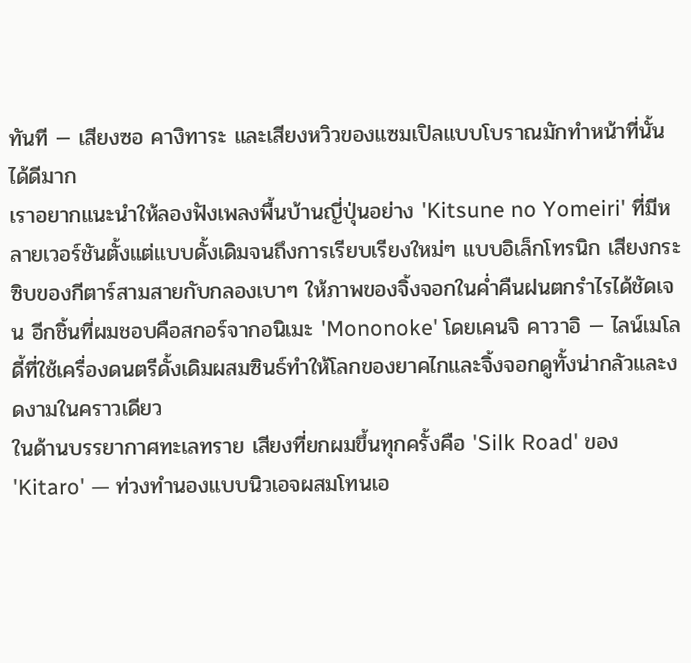ทันที — เสียงซอ คางิทาระ และเสียงหวิวของแซมเปิลแบบโบราณมักทำหน้าที่นั้นได้ดีมาก
เราอยากแนะนำให้ลองฟังเพลงพื้นบ้านญี่ปุ่นอย่าง 'Kitsune no Yomeiri' ที่มีหลายเวอร์ชันตั้งแต่แบบดั้งเดิมจนถึงการเรียบเรียงใหม่ๆ แบบอิเล็กโทรนิก เสียงกระซิบของกีตาร์สามสายกับกลองเบาๆ ให้ภาพของจิ้งจอกในค่ำคืนฝนตกรำไรได้ชัดเจน อีกชิ้นที่ผมชอบคือสกอร์จากอนิเมะ 'Mononoke' โดยเคนจิ คาวาอิ — ไลน์เมโลดี้ที่ใช้เครื่องดนตรีดั้งเดิมผสมซินธ์ทำให้โลกของยาคไกและจิ้งจอกดูทั้งน่ากลัวและงดงามในคราวเดียว
ในด้านบรรยากาศทะเลทราย เสียงที่ยกผมขึ้นทุกครั้งคือ 'Silk Road' ของ 'Kitaro' — ท่วงทำนองแบบนิวเอจผสมโทนเอ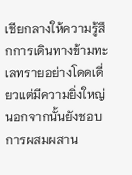เชียกลางให้ความรู้สึกการเดินทางข้ามทะเลทรายอย่างโดดเดี่ยวแต่มีความยิ่งใหญ่ นอกจากนั้นยังชอบการผสมผสาน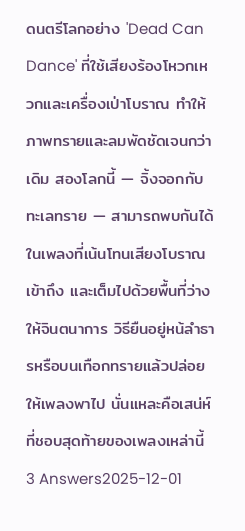ดนตรีโลกอย่าง 'Dead Can Dance' ที่ใช้เสียงร้องโหวกเหวกและเครื่องเป่าโบราณ ทำให้ภาพทรายและลมพัดชัดเจนกว่าเดิม สองโลกนี้ — จิ้งจอกกับทะเลทราย — สามารถพบกันได้ในเพลงที่เน้นโทนเสียงโบราณ เข้าถึง และเต็มไปด้วยพื้นที่ว่างให้จินตนาการ วิธียืนอยู่หน้ลำธารหรือบนเทือกทรายแล้วปล่อยให้เพลงพาไป นั่นแหละคือเสน่ห์ที่ชอบสุดท้ายของเพลงเหล่านี้
3 Answers2025-12-01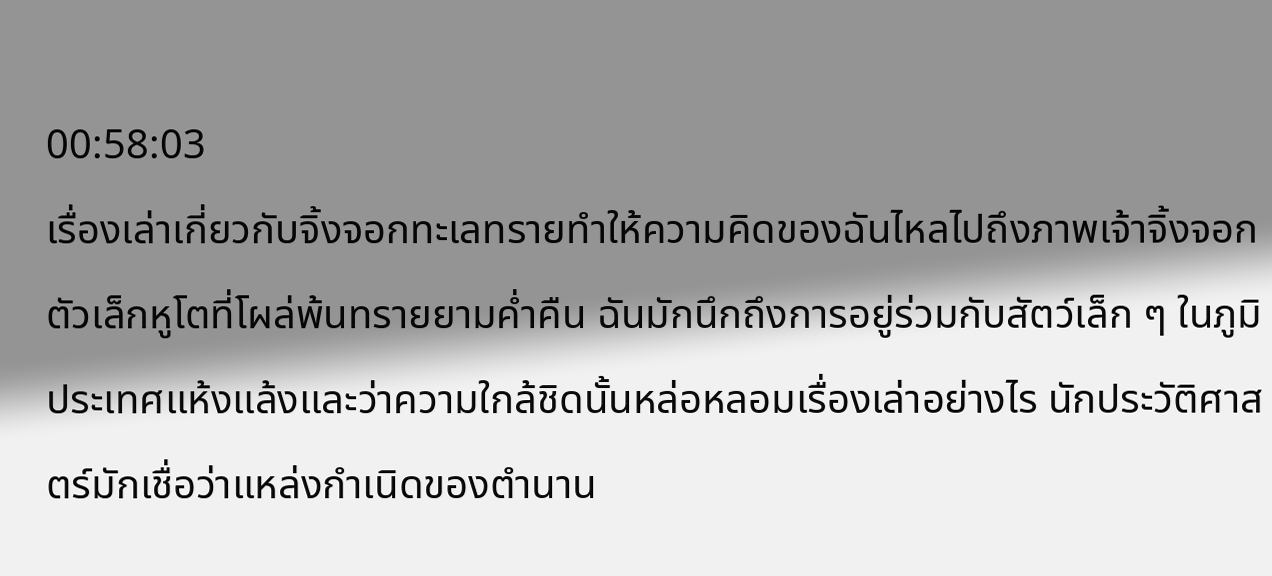00:58:03
เรื่องเล่าเกี่ยวกับจิ้งจอกทะเลทรายทำให้ความคิดของฉันไหลไปถึงภาพเจ้าจิ้งจอกตัวเล็กหูโตที่โผล่พ้นทรายยามค่ำคืน ฉันมักนึกถึงการอยู่ร่วมกับสัตว์เล็ก ๆ ในภูมิประเทศแห้งแล้งและว่าความใกล้ชิดนั้นหล่อหลอมเรื่องเล่าอย่างไร นักประวัติศาสตร์มักเชื่อว่าแหล่งกำเนิดของตำนาน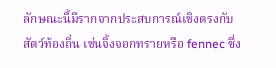ลักษณะนี้มีรากจากประสบการณ์เชิงตรงกับสัตว์ท้องถิ่น เช่นจิ้งจอกทรายหรือ fennec ซึ่ง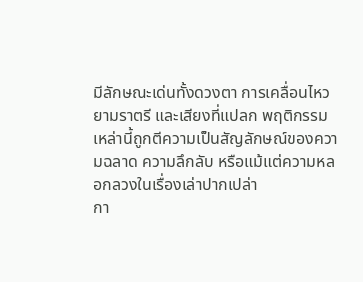มีลักษณะเด่นทั้งดวงตา การเคลื่อนไหวยามราตรี และเสียงที่แปลก พฤติกรรมเหล่านี้ถูกตีความเป็นสัญลักษณ์ของความฉลาด ความลึกลับ หรือแม้แต่ความหลอกลวงในเรื่องเล่าปากเปล่า
กา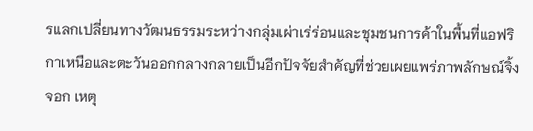รแลกเปลี่ยนทางวัฒนธรรมระหว่างกลุ่มเผ่าเร่ร่อนและชุมชนการค้าในพื้นที่แอฟริกาเหนือและตะวันออกกลางกลายเป็นอีกปัจจัยสำคัญที่ช่วยเผยแพร่ภาพลักษณ์จิ้งจอก เหตุ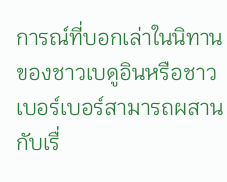การณ์ที่บอกเล่าในนิทานของชาวเบดูอินหรือชาวเบอร์เบอร์สามารถผสานกับเรื่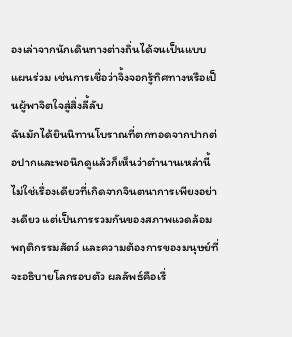องเล่าจากนักเดินทางต่างถิ่นได้จนเป็นแบบแผนร่วม เช่นการเชื่อว่าจิ้งจอกรู้ทิศทางหรือเป็นผู้พาจิตใจสู่สิ่งลี้ลับ
ฉันมักได้ยินนิทานโบราณที่ตกทอดจากปากต่อปากและพอนึกดูแล้วก็เห็นว่าตำนานเหล่านี้ไม่ใช่เรื่องเดียวที่เกิดจากจินตนาการเพียงอย่างเดียว แต่เป็นการรวมกันของสภาพแวดล้อม พฤติกรรมสัตว์ และความต้องการของมนุษย์ที่จะอธิบายโลกรอบตัว ผลลัพธ์คือเรื่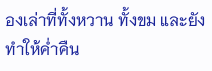องเล่าที่ทั้งหวาน ทั้งขม และยังทำให้ค่ำคืน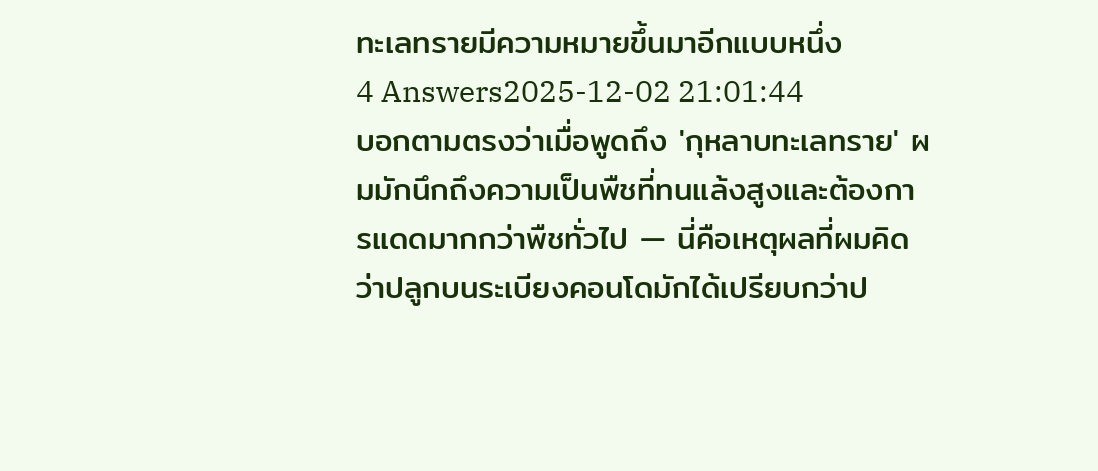ทะเลทรายมีความหมายขึ้นมาอีกแบบหนึ่ง
4 Answers2025-12-02 21:01:44
บอกตามตรงว่าเมื่อพูดถึง 'กุหลาบทะเลทราย' ผมมักนึกถึงความเป็นพืชที่ทนแล้งสูงและต้องการแดดมากกว่าพืชทั่วไป — นี่คือเหตุผลที่ผมคิดว่าปลูกบนระเบียงคอนโดมักได้เปรียบกว่าป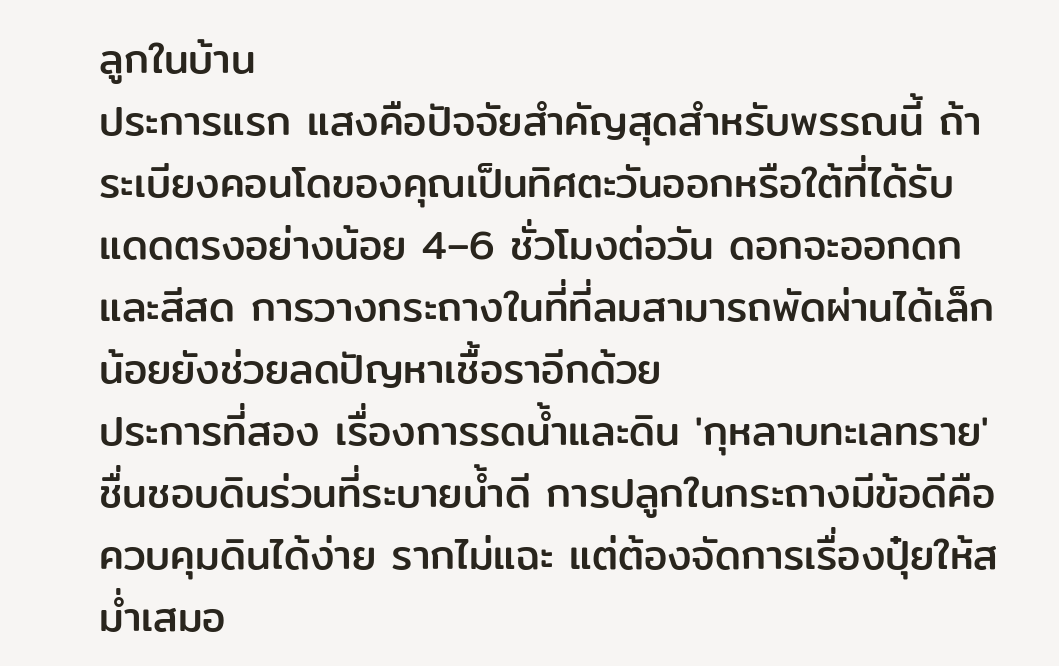ลูกในบ้าน
ประการแรก แสงคือปัจจัยสำคัญสุดสำหรับพรรณนี้ ถ้าระเบียงคอนโดของคุณเป็นทิศตะวันออกหรือใต้ที่ได้รับแดดตรงอย่างน้อย 4–6 ชั่วโมงต่อวัน ดอกจะออกดกและสีสด การวางกระถางในที่ที่ลมสามารถพัดผ่านได้เล็กน้อยยังช่วยลดปัญหาเชื้อราอีกด้วย
ประการที่สอง เรื่องการรดน้ำและดิน 'กุหลาบทะเลทราย' ชื่นชอบดินร่วนที่ระบายน้ำดี การปลูกในกระถางมีข้อดีคือควบคุมดินได้ง่าย รากไม่แฉะ แต่ต้องจัดการเรื่องปุ๋ยให้สม่ำเสมอ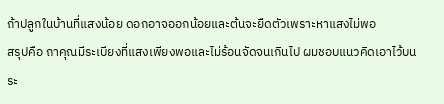ถ้าปลูกในบ้านที่แสงน้อย ดอกอาจออกน้อยและต้นจะยืดตัวเพราะหาแสงไม่พอ
สรุปคือ ถาคุณมีระเบียงที่แสงเพียงพอและไม่ร้อนจัดจนเกินไป ผมชอบแนวคิดเอาไว้บนระ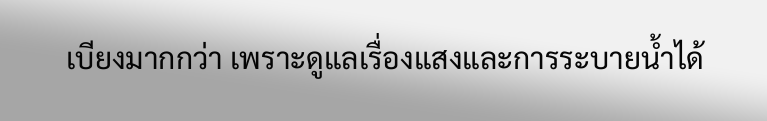เบียงมากกว่า เพราะดูแลเรื่องแสงและการระบายน้ำได้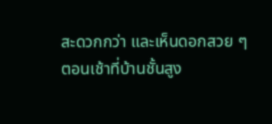สะดวกกว่า และเห็นดอกสวย ๆ ตอนเช้าที่บ้านชั้นสูง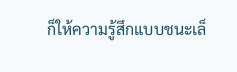ก็ให้ความรู้สึกแบบชนะเล็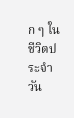ก ๆ ในชีวิตประจำวัน